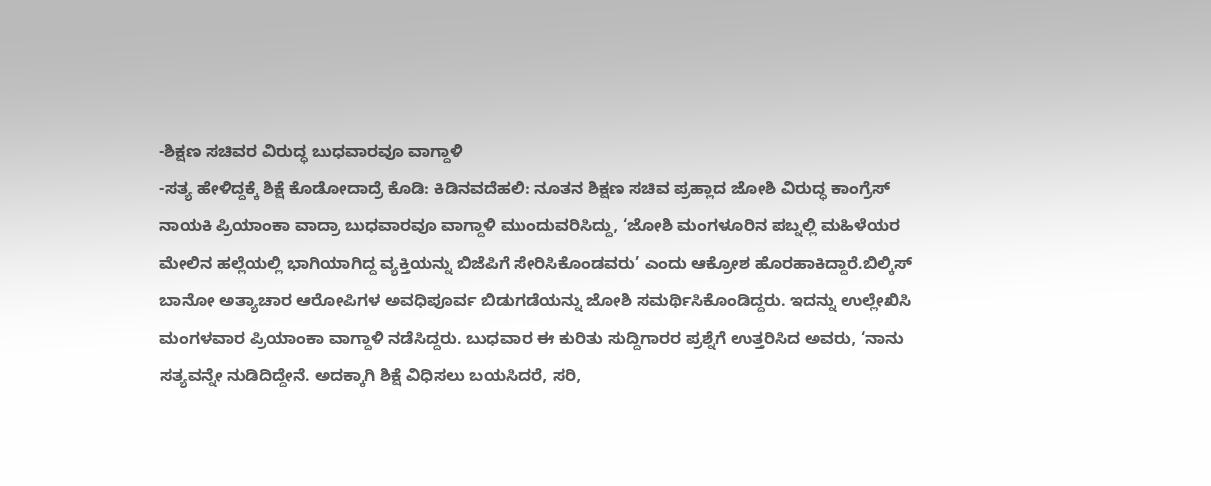-ಶಿಕ್ಷಣ ಸಚಿವರ ವಿರುದ್ಧ ಬುಧವಾರವೂ ವಾಗ್ದಾಳಿ
-ಸತ್ಯ ಹೇಳಿದ್ದಕ್ಕೆ ಶಿಕ್ಷೆ ಕೊಡೋದಾದ್ರೆ ಕೊಡಿ: ಕಿಡಿನವದೆಹಲಿ: ನೂತನ ಶಿಕ್ಷಣ ಸಚಿವ ಪ್ರಹ್ಲಾದ ಜೋಶಿ ವಿರುದ್ಧ ಕಾಂಗ್ರೆಸ್ ನಾಯಕಿ ಪ್ರಿಯಾಂಕಾ ವಾದ್ರಾ ಬುಧವಾರವೂ ವಾಗ್ದಾಳಿ ಮುಂದುವರಿಸಿದ್ದು, ‘ಜೋಶಿ ಮಂಗಳೂರಿನ ಪಬ್ನಲ್ಲಿ ಮಹಿಳೆಯರ ಮೇಲಿನ ಹಲ್ಲೆಯಲ್ಲಿ ಭಾಗಿಯಾಗಿದ್ದ ವ್ಯಕ್ತಿಯನ್ನು ಬಿಜೆಪಿಗೆ ಸೇರಿಸಿಕೊಂಡವರು’ ಎಂದು ಆಕ್ರೋಶ ಹೊರಹಾಕಿದ್ದಾರೆ.ಬಿಲ್ಕಿಸ್ ಬಾನೋ ಅತ್ಯಾಚಾರ ಆರೋಪಿಗಳ ಅವಧಿಪೂರ್ವ ಬಿಡುಗಡೆಯನ್ನು ಜೋಶಿ ಸಮರ್ಥಿಸಿಕೊಂಡಿದ್ದರು. ಇದನ್ನು ಉಲ್ಲೇಖಿಸಿ ಮಂಗಳವಾರ ಪ್ರಿಯಾಂಕಾ ವಾಗ್ದಾಳಿ ನಡೆಸಿದ್ದರು. ಬುಧವಾರ ಈ ಕುರಿತು ಸುದ್ದಿಗಾರರ ಪ್ರಶ್ನೆಗೆ ಉತ್ತರಿಸಿದ ಅವರು, ‘ನಾನು ಸತ್ಯವನ್ನೇ ನುಡಿದಿದ್ದೇನೆ. ಅದಕ್ಕಾಗಿ ಶಿಕ್ಷೆ ವಿಧಿಸಲು ಬಯಸಿದರೆ, ಸರಿ,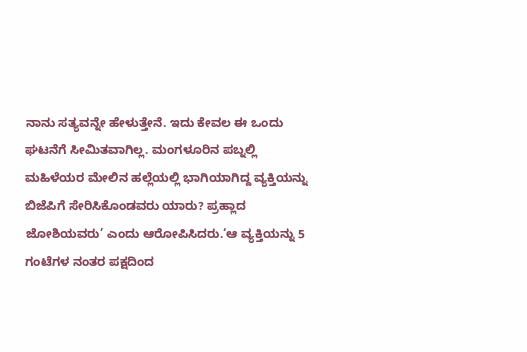ನಾನು ಸತ್ಯವನ್ನೇ ಹೇಳುತ್ತೇನೆ. ಇದು ಕೇವಲ ಈ ಒಂದು ಘಟನೆಗೆ ಸೀಮಿತವಾಗಿಲ್ಲ. ಮಂಗಳೂರಿನ ಪಬ್ನಲ್ಲಿ ಮಹಿಳೆಯರ ಮೇಲಿನ ಹಲ್ಲೆಯಲ್ಲಿ ಭಾಗಿಯಾಗಿದ್ದ ವ್ಯಕ್ತಿಯನ್ನು ಬಿಜೆಪಿಗೆ ಸೇರಿಸಿಕೊಂಡವರು ಯಾರು? ಪ್ರಹ್ಲಾದ ಜೋಶಿಯವರು’ ಎಂದು ಆರೋಪಿಸಿದರು.‘ಆ ವ್ಯಕ್ತಿಯನ್ನು 5 ಗಂಟೆಗಳ ನಂತರ ಪಕ್ಷದಿಂದ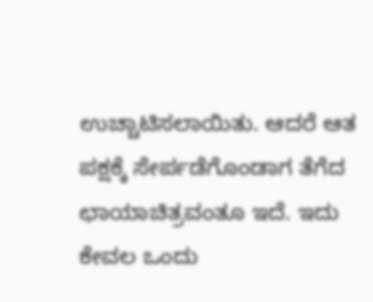ಉಚ್ಚಾಟಿಸಲಾಯಿತು. ಆದರೆ ಆತ ಪಕ್ಷಕ್ಕೆ ಸೇರ್ಪಡೆಗೊಂಡಾಗ ತೆಗೆದ ಛಾಯಾಚಿತ್ರವಂತೂ ಇದೆ. ಇದು ಕೇವಲ ಒಂದು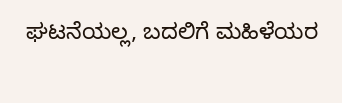ಘಟನೆಯಲ್ಲ, ಬದಲಿಗೆ ಮಹಿಳೆಯರ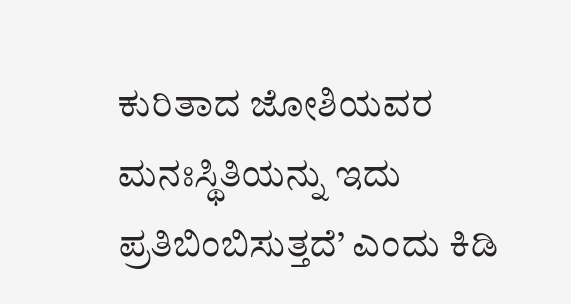ಕುರಿತಾದ ಜೋಶಿಯವರ ಮನಃಸ್ಥಿತಿಯನ್ನು ಇದು ಪ್ರತಿಬಿಂಬಿಸುತ್ತದೆ’ ಎಂದು ಕಿಡಿ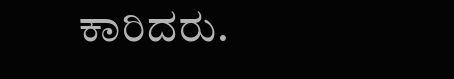ಕಾರಿದರು.